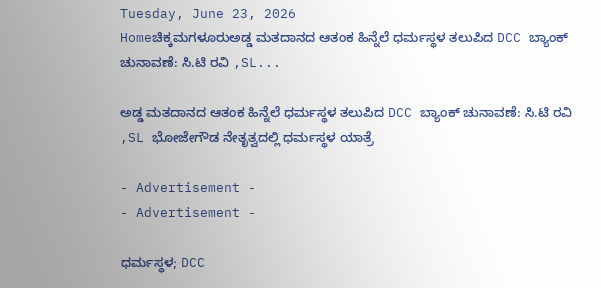Tuesday, June 23, 2026
Homeಚಿಕ್ಕಮಗಳೂರುಅಡ್ಡ ಮತದಾನದ ಆತಂಕ ಹಿನ್ನೆಲೆ‌ ಧರ್ಮಸ್ಥಳ ತಲುಪಿದ‌ DCC ಬ್ಯಾಂಕ್ ಚುನಾವಣೆ: ಸಿ.ಟಿ ರವಿ ,SL...

ಅಡ್ಡ ಮತದಾನದ ಆತಂಕ ಹಿನ್ನೆಲೆ‌ ಧರ್ಮಸ್ಥಳ ತಲುಪಿದ‌ DCC ಬ್ಯಾಂಕ್ ಚುನಾವಣೆ: ಸಿ.ಟಿ ರವಿ ,SL ಭೋಜೇಗೌಡ ನೇತೃತ್ವದಲ್ಲಿ ಧರ್ಮಸ್ಥಳ ಯಾತ್ರೆ

- Advertisement -
- Advertisement -

ಧರ್ಮಸ್ಥಳ; DCC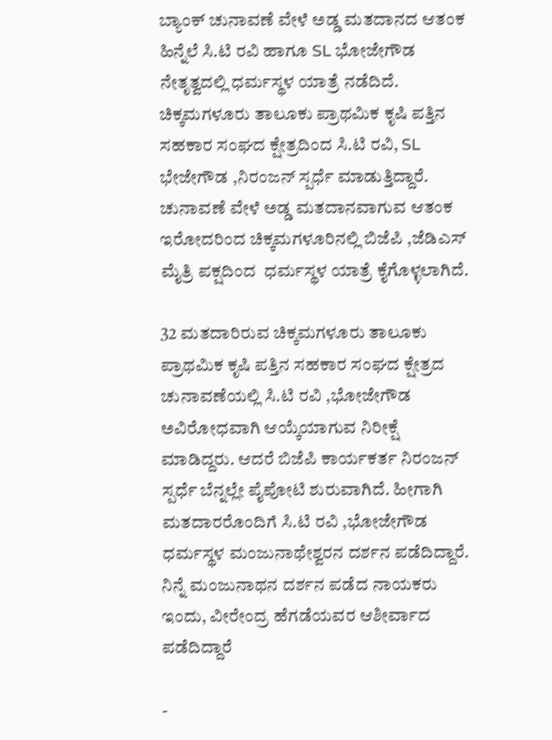ಬ್ಯಾಂಕ್ ಚುನಾವಣೆ ವೇಳೆ ಅಡ್ಡ ಮತದಾನದ ಆತಂಕ ಹಿನ್ನೆಲೆ‌ ಸಿ.ಟಿ ರವಿ ಹಾಗೂ SL ಭೋಜೇಗೌಡ ನೇತೃತ್ವದಲ್ಲಿ ಧರ್ಮಸ್ಥಳ ಯಾತ್ರೆ ನಡೆದಿದೆ. ಚಿಕ್ಕಮಗಳೂರು ತಾಲೂಕು ಪ್ರಾಥಮಿಕ ಕೃಷಿ ಪತ್ತಿನ ಸಹಕಾರ ಸಂಘದ ಕ್ಷೇತ್ರದಿಂದ ಸಿ.ಟಿ ರವಿ, SL ಭೇಜೇಗೌಡ ,ನಿರಂಜನ್ ಸ್ಪರ್ಧೆ ಮಾಡುತ್ತಿದ್ದಾರೆ. ಚುನಾವಣೆ ವೇಳೆ ಅಡ್ಡ ಮತದಾನವಾಗುವ ಆತಂಕ ಇರೋದರಿಂದ ಚಿಕ್ಕಮಗಳೂರಿನಲ್ಲಿ ಬಿಜೆಪಿ ,ಜೆಡಿಎಸ್ ಮೈತ್ರಿ ಪಕ್ಷದಿಂದ  ಧರ್ಮಸ್ಥಳ ಯಾತ್ರೆ ಕೈಗೊಳ್ಳಲಾಗಿದೆ.

32 ಮತದಾರಿರುವ ಚಿಕ್ಕಮಗಳೂರು ತಾಲೂಕು ಪ್ರಾಥಮಿಕ ಕೃಷಿ ಪತ್ತಿನ ಸಹಕಾರ ಸಂಘದ ಕ್ಷೇತ್ರದ ಚುನಾವಣೆಯಲ್ಲಿ ಸಿ.ಟಿ ರವಿ ,ಭೋಜೇಗೌಡ ಅವಿರೋಧವಾಗಿ ಆಯ್ಕೆಯಾಗುವ ನಿರೀಕ್ಷೆ ಮಾಡಿದ್ದರು. ಆದರೆ ಬಿಜೆಪಿ ಕಾರ್ಯಕರ್ತ ನಿರಂಜನ್ ಸ್ಪರ್ಧೆ ಬೆನ್ನಲ್ಲೇ ಪೈಪೋಟಿ ಶುರುವಾಗಿದೆ. ಹೀಗಾಗಿ ಮತದಾರರೊಂದಿಗೆ ಸಿ.ಟಿ ರವಿ ,ಭೋಜೇಗೌಡ ಧರ್ಮಸ್ಥಳ ಮಂಜುನಾಥೇಶ್ವರನ ದರ್ಶನ ಪಡೆದಿದ್ದಾರೆ. ನಿನ್ನೆ ಮಂಜುನಾಥನ‌ ದರ್ಶನ ಪಡೆದ ನಾಯಕರು ಇಂದು, ವೀರೇಂದ್ರ ಹೆಗಡೆಯವರ ಆಶೀರ್ವಾದ ಪಡೆದಿದ್ದಾರೆ

-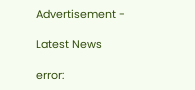Advertisement -

Latest News

error: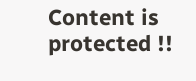Content is protected !!